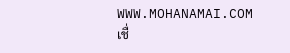WWW.MOHANAMAI.COM
เชื่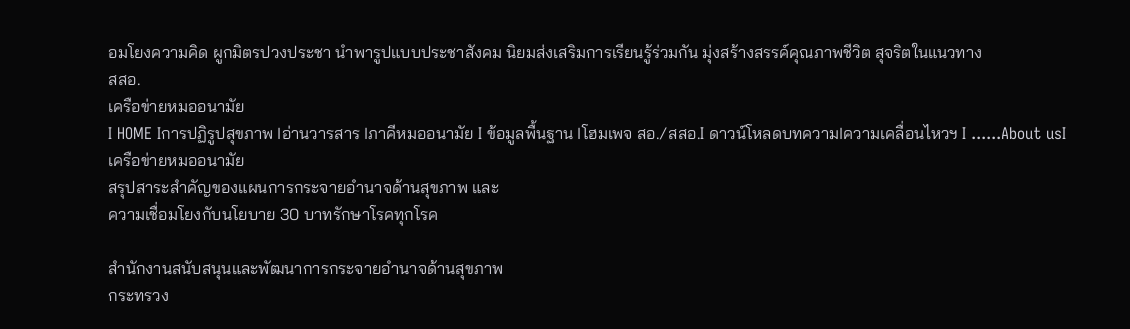อมโยงความคิด ผูกมิตรปวงประชา นำพารูปแบบประชาสังคม นิยมส่งเสริมการเรียนรู้ร่วมกัน มุ่งสร้างสรรค์คุณภาพชีวิต สุจริตในแนวทาง
สสอ.
เครือข่ายหมออนามัย
I HOME Iการปฏิรูปสุขภาพ Iอ่านวารสาร Iภาคีหมออนามัย I ข้อมูลพื้นฐาน Iโฮมเพจ สอ./สสอ.I ดาวน์โหลดบทความIความเคลื่อนไหวฯ I ......About usI
เครือข่ายหมออนามัย
สรุปสาระสำคัญของแผนการกระจายอำนาจด้านสุขภาพ และ
ความเชื่อมโยงกับนโยบาย 30 บาทรักษาโรคทุกโรค

สำนักงานสนับสนุนและพัฒนาการกระจายอำนาจด้านสุขภาพ
กระทรวง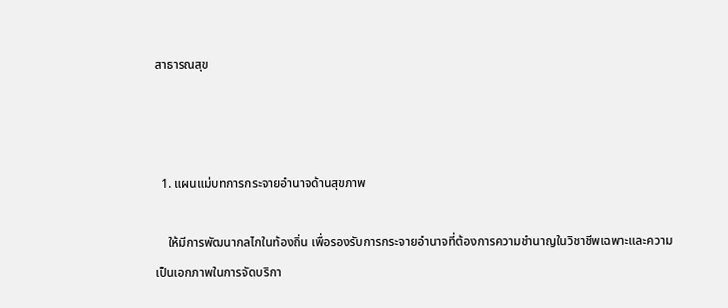สาธารณสุข



  1. แผนแม่บทการกระจายอำนาจด้านสุขภาพ

    ให้มีการพัฒนากลไกในท้องถิ่น เพื่อรองรับการกระจายอำนาจที่ต้องการความชำนาญในวิชาชีพเฉพาะและความเป็นเอกภาพในการจัดบริกา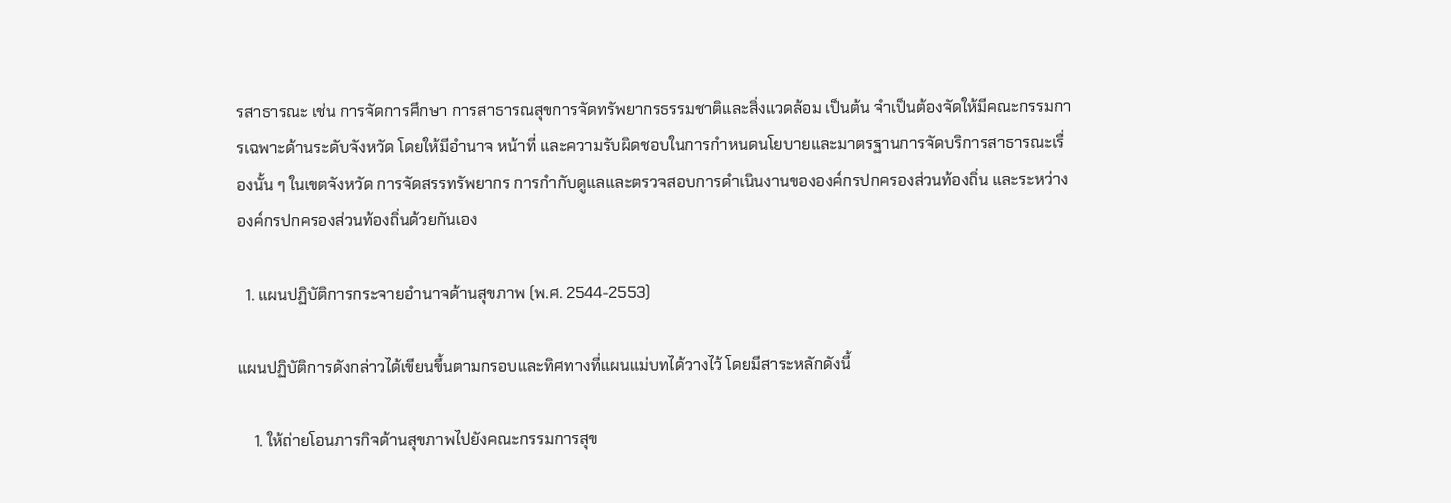รสาธารณะ เช่น การจัดการศึกษา การสาธารณสุขการจัดทรัพยากรธรรมชาติและสิ่งแวดล้อม เป็นต้น จำเป็นต้องจัดให้มีคณะกรรมการเฉพาะด้านระดับจังหวัด โดยให้มีอำนาจ หน้าที่ และความรับผิดชอบในการกำหนดนโยบายและมาตรฐานการจัดบริการสาธารณะเรื่องนั้น ๆ ในเขตจังหวัด การจัดสรรทรัพยากร การกำกับดูแลและตรวจสอบการดำเนินงานขององค์กรปกครองส่วนท้องถิ่น และระหว่างองค์กรปกครองส่วนท้องถิ่นด้วยกันเอง

  1. แผนปฏิบัติการกระจายอำนาจด้านสุขภาพ (พ.ศ. 2544-2553)

แผนปฏิบัติการดังกล่าวได้เขียนขึ้นตามกรอบและทิศทางที่แผนแม่บทได้วางไว้ โดยมีสาระหลักดังนี้

    1. ให้ถ่ายโอนภารกิจด้านสุขภาพไปยังคณะกรรมการสุข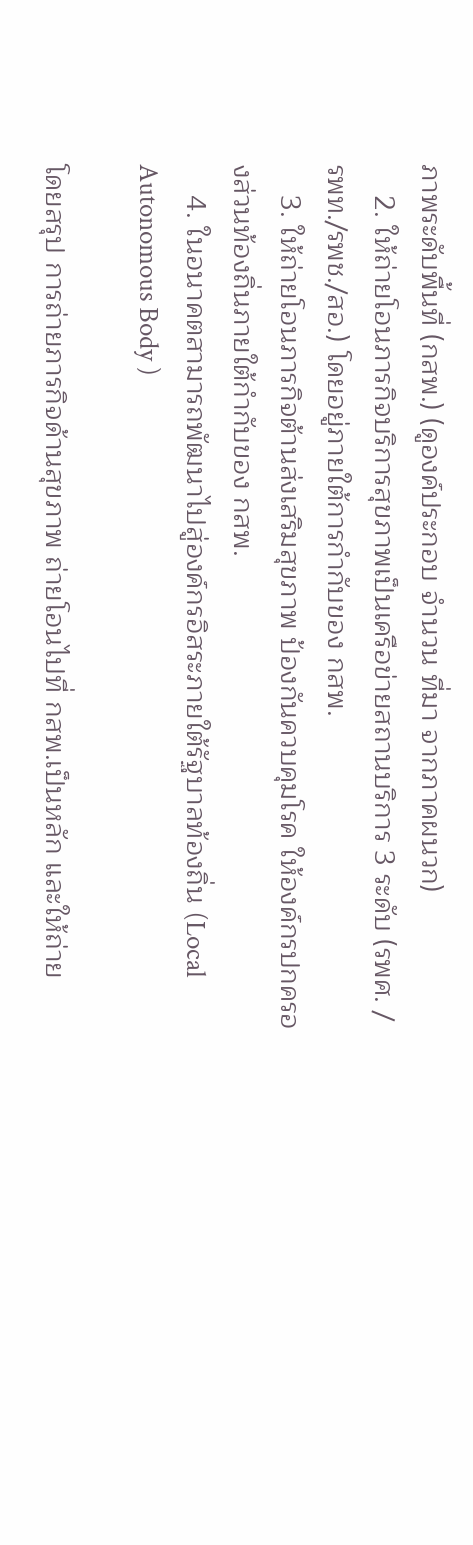ภาพระดับพื้นที่ (กสพ.) (ดูองค์ประกอบ จำนวน ที่มา จากภาคผนวก)
    2. ให้ถ่ายโอนภารกิจบริการสุขภาพเป็นเครือข่ายสถานบริการ 3 ระดับ (รพศ. / รพท./รพช./สอ.) โดยอยู่ภายใต้การกำกับของ กสพ.
    3. ให้ถ่ายโอนภารกิจต้านส่งเสริมสุขภาพ ป้องกันควบคุมโรค ให้องค์กรปกครองส่วนท้องถิ่นภายใต้กำกับของ กสพ.
    4. ในอนาคตสามารถพัฒนาไปสู่องค์กรอิสระภายใต้รัฐบาลท้องถิ่น (Local Autonomous Body )

โดยสรุป การถ่ายภารกิจด้านสุขภาพ ถ่ายโอนไปที่ กสพ.เป็นหลัก และให้ถ่าย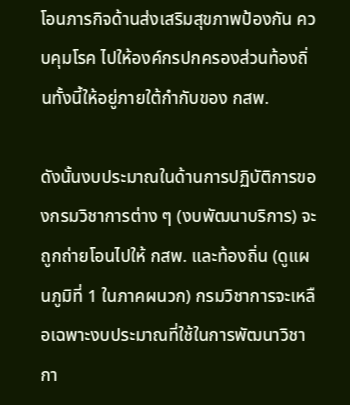โอนภารกิจด้านส่งเสริมสุขภาพป้องกัน ควบคุมโรค ไปให้องค์กรปกครองส่วนท้องถิ่นทั้งนี้ให้อยู่ภายใต้กำกับของ กสพ.

ดังนั้นงบประมาณในด้านการปฏิบัติการของกรมวิชาการต่าง ๆ (งบพัฒนาบริการ) จะถูกถ่ายโอนไปให้ กสพ. และท้องถิ่น (ดูแผนภูมิที่ 1 ในภาคผนวก) กรมวิชาการจะเหลือเฉพาะงบประมาณที่ใช้ในการพัฒนาวิชากา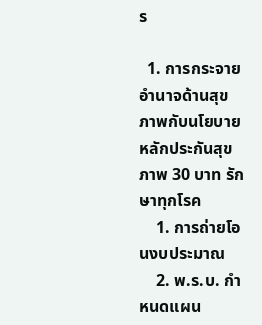ร

  1. การกระจายอำนาจด้านสุขภาพกับนโยบายหลักประกันสุขภาพ 30 บาท รักษาทุกโรค
    1. การถ่ายโอนงบประมาณ
    2. พ.ร.บ. กำหนดแผน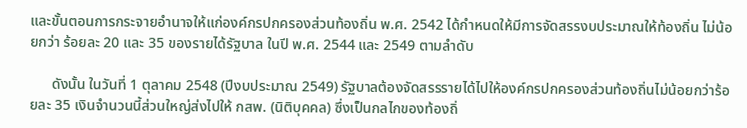และขั้นตอนการกระจายอำนาจให้แก่องค์กรปกครองส่วนท้องถิ่น พ.ศ. 2542 ได้กำหนดให้มีการจัดสรรงบประมาณให้ท้องถิ่น ไม่น้อยกว่า ร้อยละ 20 และ 35 ของรายได้รัฐบาล ในปี พ.ศ. 2544 และ 2549 ตามลำดับ

      ดังนั้น ในวันที่ 1 ตุลาคม 2548 (ปีงบประมาณ 2549) รัฐบาลต้องจัดสรรรายได้ไปให้องค์กรปกครองส่วนท้องถิ่นไม่น้อยกว่าร้อยละ 35 เงินจำนวนนี้ส่วนใหญ่ส่งไปให้ กสพ. (นิติบุคคล) ซึ่งเป็นกลไกของท้องถิ่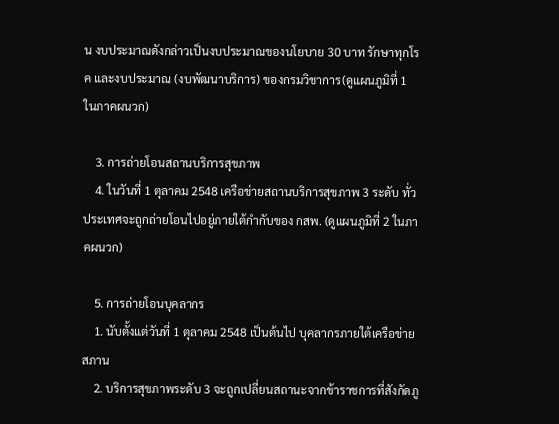น งบประมาณดังกล่าวเป็นงบประมาณของนโยบาย 30 บาท รักษาทุกโรค และงบประมาณ (งบพัฒนาบริการ) ของกรมวิชาการ(ดูแผนภูมิที่ 1 ในภาคผนวก)

    3. การถ่ายโอนสถานบริการสุขภาพ
    4. ในวันที่ 1 ตุลาคม 2548 เครือข่ายสถานบริการสุขภาพ 3 ระดับ ทั่วประเทศจะถูกถ่ายโอนไปอยู่ภายใต้กำกับของ กสพ. (ดูแผนภูมิที่ 2 ในภาคผนวก)

    5. การถ่ายโอนบุคลากร
    1. นับตั้งแต่วันที่ 1 ตุลาคม 2548 เป็นต้นไป บุคลากรภายใต้เครือข่ายสภาน
    2. บริการสุขภาพระดับ 3 จะถูกเปลี่ยนสถานะจากข้าราชการที่สังกัดภู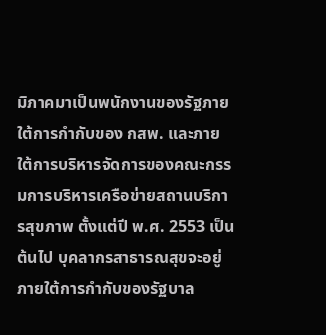มิภาคมาเป็นพนักงานของรัฐภายใต้การกำกับของ กสพ. และภายใต้การบริหารจัดการของคณะกรรมการบริหารเครือข่ายสถานบริการสุขภาพ ตั้งแต่ปี พ.ศ. 2553 เป็นต้นไป บุคลากรสาธารณสุขจะอยู่ภายใต้การกำกับของรัฐบาล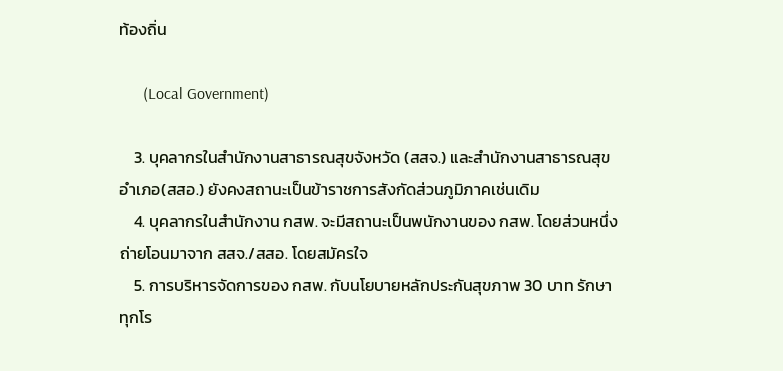ท้องถิ่น

      (Local Government)

    3. บุคลากรในสำนักงานสาธารณสุขจังหวัด (สสจ.) และสำนักงานสาธารณสุขอำเภอ(สสอ.) ยังคงสถานะเป็นข้าราชการสังกัดส่วนภูมิภาคเช่นเดิม
    4. บุคลากรในสำนักงาน กสพ. จะมีสถานะเป็นพนักงานของ กสพ. โดยส่วนหนึ่งถ่ายโอนมาจาก สสจ./สสอ. โดยสมัครใจ
    5. การบริหารจัดการของ กสพ. กับนโยบายหลักประกันสุขภาพ 30 บาท รักษาทุกโร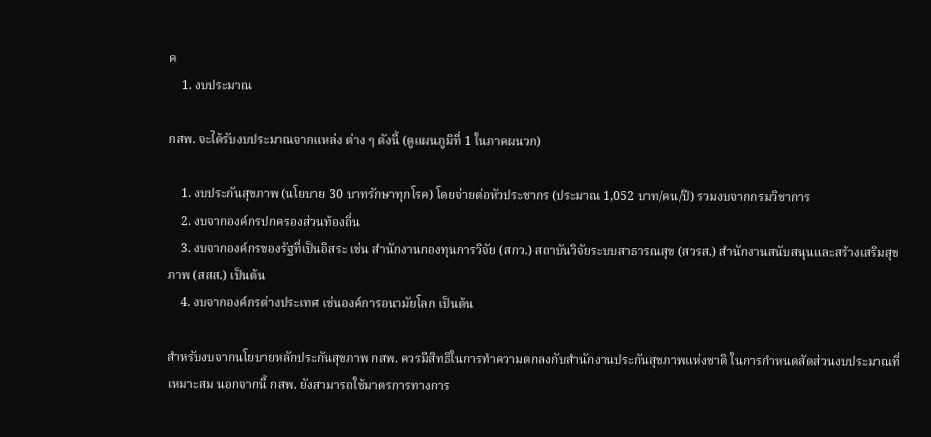ค
    1. งบประมาณ

กสพ. จะได้รับงบประมาณจากแหล่ง ต่าง ๆ ดังนี้ (ดูแผนภูมิที่ 1 ในภาคผนวก)

    1. งบประกันสุขภาพ (นโยบาย 30 บาทรักษาทุกโรค) โดยจ่ายต่อหัวประชากร (ประมาณ 1,052 บาท/คน/ปี) รวมงบจากกรมวิชาการ
    2. งบจากองค์กรปกครองส่วนท้องถิ่น
    3. งบจากองค์กรของรัฐที่เป็นอิสระ เช่น สำนักงานกองทุนการวิจัย (สกว.) สถาบันวิจัยระบบสาธารณสุข (สวรส.) สำนักงานสนับสนุนและสร้างเสริมสุขภาพ (สสส.) เป็นต้น
    4. งบจากองค์กรต่างประเทศ เช่นองค์การอนามัยโลก เป็นต้น

สำหรับงบจากนโยบายหลักประกันสุขภาพ กสพ. ควรมีสิทธิในการทำความตกลงกับสำนักงานประกันสุขภาพแห่งชาติ ในการกำหนดสัดส่วนงบประมาณที่เหมาะสม นอกจากนี้ กสพ. ยังสามารถใช้มาตรการทางการ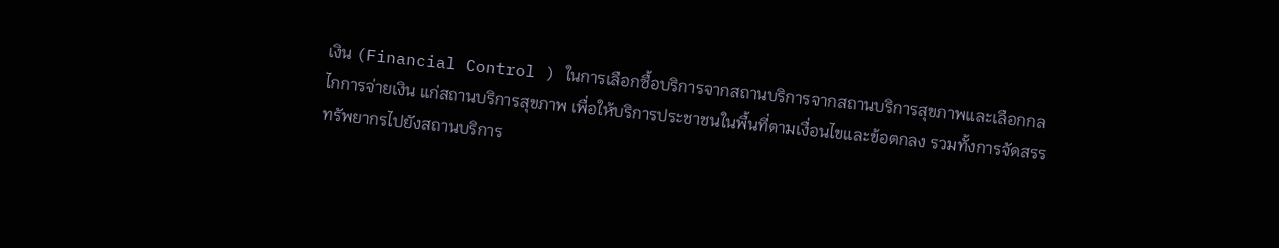เงิน (Financial Control ) ในการเลือกซื้อบริการจากสถานบริการจากสถานบริการสุขภาพและเลือกกลไกการจ่ายเงิน แก่สถานบริการสุขภาพ เพื่อให้บริการประชาชนในพื้นที่ตามเงื่อนไขและข้อตกลง รวมทั้งการจัดสรรทรัพยากรไปยังสถานบริการ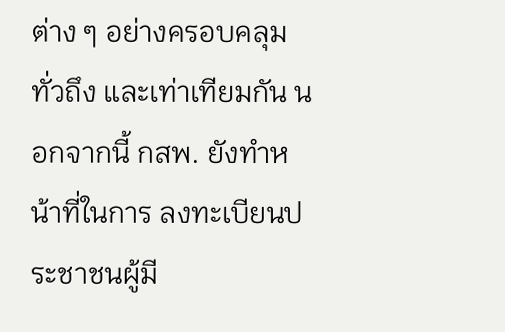ต่าง ๆ อย่างครอบคลุมทั่วถึง และเท่าเทียมกัน นอกจากนี้ กสพ. ยังทำหน้าที่ในการ ลงทะเบียนประชาชนผู้มี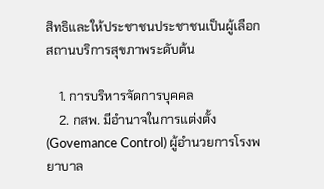สิทธิและให้ประชาชนประชาชนเป็นผู้เลือกสถานบริการสุขภาพระดับต้น

    1. การบริหารจัดการบุคคล
    2. กสพ. มีอำนาจในการแต่งตั้ง (Govemance Control) ผู้อำนวยการโรงพยาบาล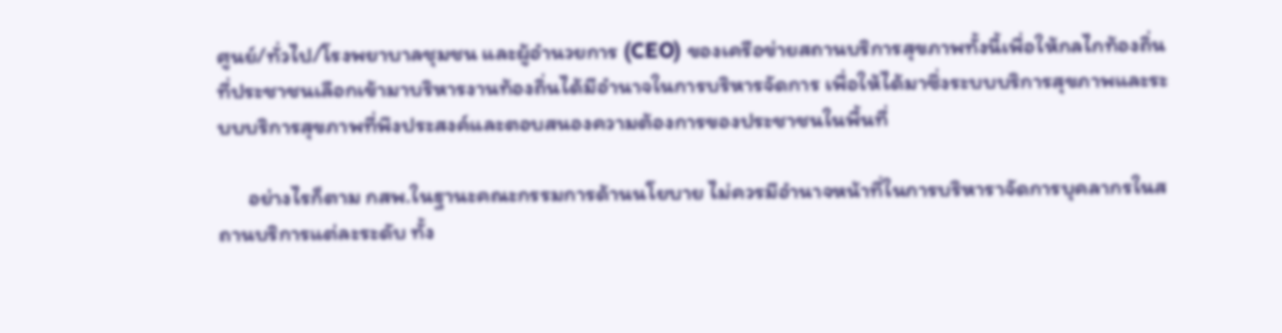ศูนย์/ทั่วไป/โรงพยาบาลชุมชน และผู้อำนวยการ (CEO) ของเครือข่ายสถานบริการสุขภาพทั้งนี้เพื่อให้กลไกท้องถิ่นที่ประชาชนเลือกเข้ามาบริหารงานท้องถิ่นได้มีอำนาจในการบริหารจัดการ เพื่อให้ได้มาซึ่งระบบบริการสุขภาพและระบบบริการสุขภาพที่พึงประสงค์และตอบสนองความต้องการของประชาชนในพื้นที่

      อย่างไรก็ตาม กสพ.ในฐานะคณะกรรมการด้านนโยบาย ไม่ควรมีอำนาจหน้าที่ในการบริหาราจัดการบุคลากรในสถานบริการแต่ละระดับ ทั้ง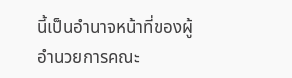นี้เป็นอำนาจหน้าที่ของผู้อำนวยการคณะ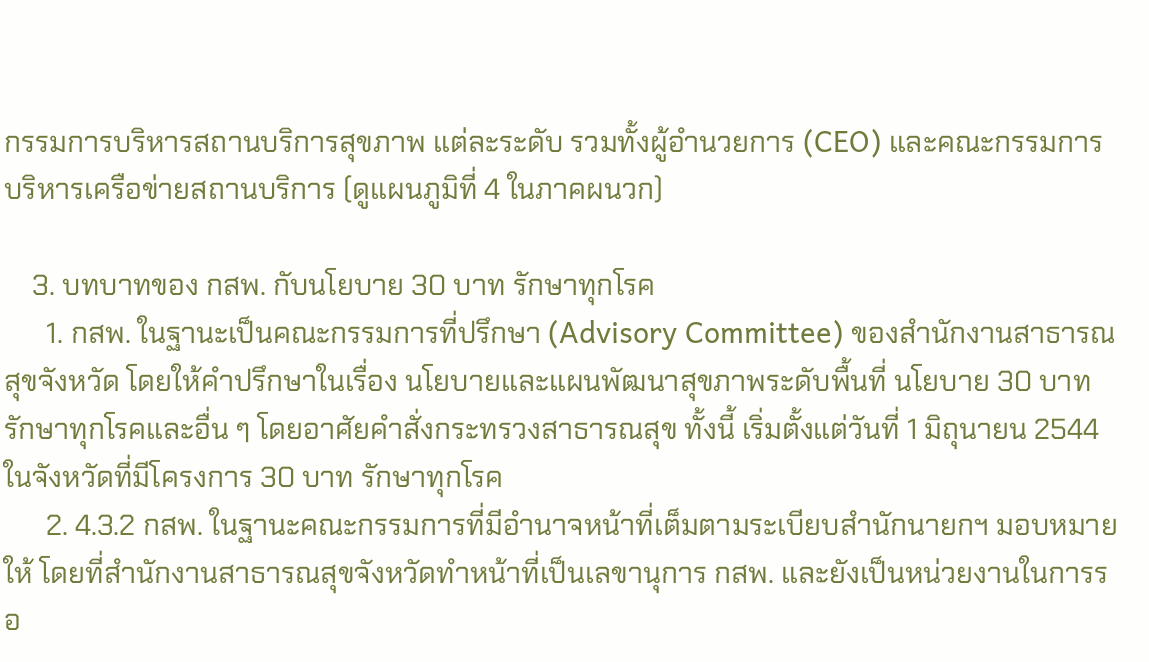กรรมการบริหารสถานบริการสุขภาพ แต่ละระดับ รวมทั้งผู้อำนวยการ (CEO) และคณะกรรมการบริหารเครือข่ายสถานบริการ (ดูแผนภูมิที่ 4 ในภาคผนวก)

    3. บทบาทของ กสพ. กับนโยบาย 30 บาท รักษาทุกโรค
      1. กสพ. ในฐานะเป็นคณะกรรมการที่ปรึกษา (Advisory Committee) ของสำนักงานสาธารณสุขจังหวัด โดยให้คำปรึกษาในเรื่อง นโยบายและแผนพัฒนาสุขภาพระดับพื้นที่ นโยบาย 30 บาท รักษาทุกโรคและอื่น ๆ โดยอาศัยคำสั่งกระทรวงสาธารณสุข ทั้งนี้ เริ่มตั้งแต่วันที่ 1 มิถุนายน 2544 ในจังหวัดที่มีโครงการ 30 บาท รักษาทุกโรค
      2. 4.3.2 กสพ. ในฐานะคณะกรรมการที่มีอำนาจหน้าที่เต็มตามระเบียบสำนักนายกฯ มอบหมายให้ โดยที่สำนักงานสาธารณสุขจังหวัดทำหน้าที่เป็นเลขานุการ กสพ. และยังเป็นหน่วยงานในการรอ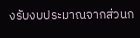งรับงบประมาณจากส่วนก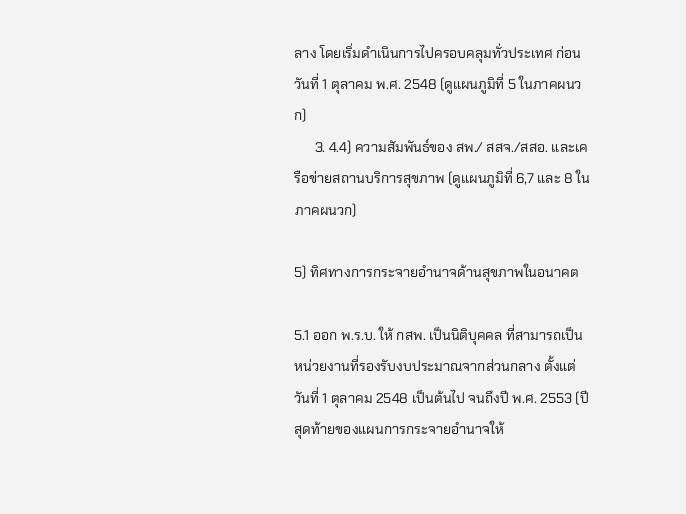ลาง โดยเริ่มดำเนินการไปครอบคลุมทั่วประเทศ ก่อนวันที่ 1 ตุลาคม พ.ศ. 2548 (ดูแผนภูมิที่ 5 ในภาคผนวก)
      3. 4.4) ความสัมพันธ์ของ สพ./ สสจ./สสอ. และเครือข่ายสถานบริการสุขภาพ (ดูแผนภูมิที่ 6,7 และ 8 ในภาคผนวก)

5) ทิศทางการกระจายอำนาจด้านสุขภาพในอนาคต

5.1 ออก พ.ร.บ. ให้ กสพ. เป็นนิติบุคคล ที่สามารถเป็นหน่วยงานที่รองรับงบประมาณจากส่วนกลาง ตั้งแต่วันที่ 1 ตุลาคม 2548 เป็นต้นไป จนถึงปี พ.ศ. 2553 (ปีสุดท้ายของแผนการกระจายอำนาจให้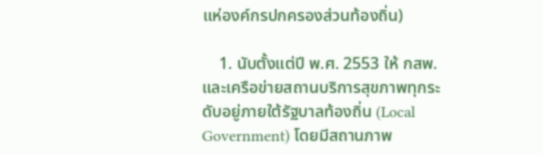แห่องค์กรปกครองส่วนท้องถิ่น)

    1. นับตั้งแต่ปี พ.ศ. 2553 ให้ กสพ. และเครือข่ายสถานบริการสุขภาพทุกระดับอยู่ภายใต้รัฐบาลท้องถิ่น (Local Government) โดยมีสถานภาพ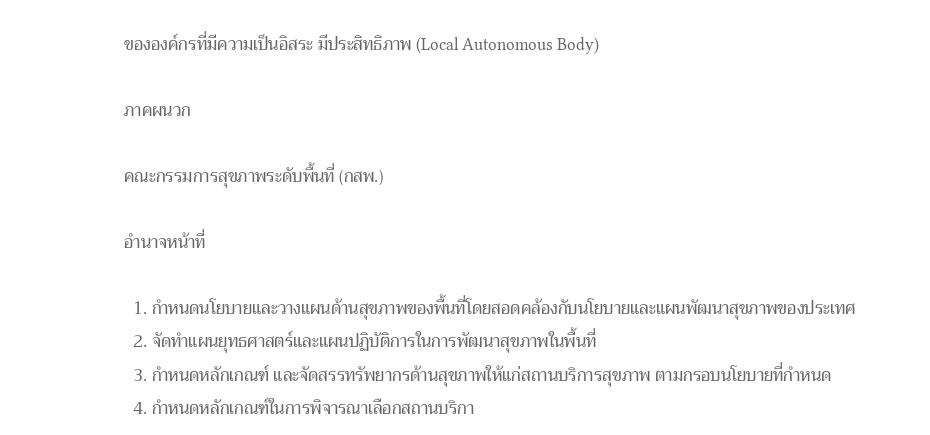ขององค์กรที่มีความเป็นอิสระ มีประสิทธิภาพ (Local Autonomous Body)

ภาคผนวก

คณะกรรมการสุขภาพระดับพื้นที่ (กสพ.)

อำนาจหน้าที่

  1. กำหนดนโยบายและวางแผนด้านสุขภาพของพื้นที่โดยสอดคล้องกับนโยบายและแผนพัฒนาสุขภาพของประเทศ
  2. จัดทำแผนยุทธศาสตร์และแผนปฏิบัติการในการพัฒนาสุขภาพในพื้นที่
  3. กำหนดหลักเกณฑ์ และจัดสรรทรัพยากรด้านสุขภาพให้แก่สถานบริการสุขภาพ ตามกรอบนโยบายที่กำหนด
  4. กำหนดหลักเกณฑ์ในการพิจารณาเลือกสถานบริกา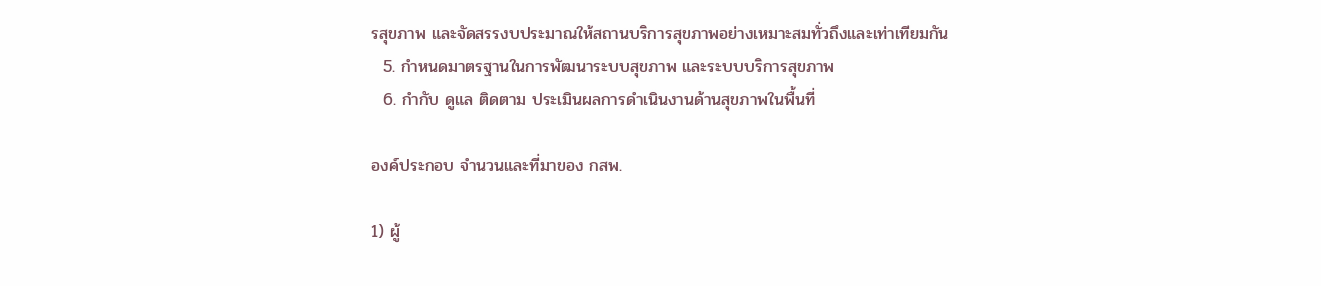รสุขภาพ และจัดสรรงบประมาณให้สถานบริการสุขภาพอย่างเหมาะสมทั่วถึงและเท่าเทียมกัน
  5. กำหนดมาตรฐานในการพัฒนาระบบสุขภาพ และระบบบริการสุขภาพ
  6. กำกับ ดูแล ติดตาม ประเมินผลการดำเนินงานด้านสุขภาพในพื้นที่

องค์ประกอบ จำนวนและที่มาของ กสพ.

1) ผู้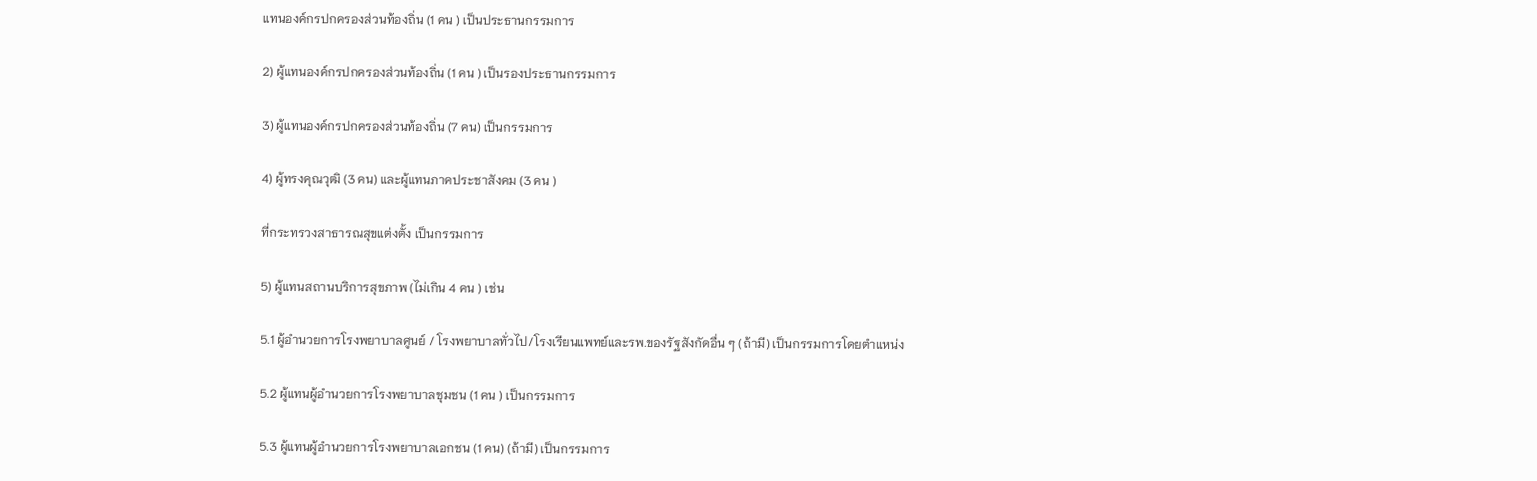แทนองค์กรปกครองส่วนท้องถิ่น (1 คน ) เป็นประธานกรรมการ

2) ผู้แทนองค์กรปกครองส่วนท้องถิ่น (1 คน ) เป็นรองประธานกรรมการ

3) ผู้แทนองค์กรปกครองส่วนท้องถิ่น (7 คน) เป็นกรรมการ

4) ผู้ทรงคุณวุฒิ (3 คน) และผู้แทนภาคประชาสังคม (3 คน )

ที่กระทรวงสาธารณสุขแต่งตั้ง เป็นกรรมการ

5) ผู้แทนสถานบริการสุขภาพ (ไม่เกิน 4 คน ) เช่น

5.1 ผู้อำนวยการโรงพยาบาลศูนย์ / โรงพยาบาลทั่วไป/โรงเรียนแพทย์และรพ.ของรัฐสังกัดอื่น ๆ (ถ้ามี) เป็นกรรมการโดยตำแหน่ง

5.2 ผู้แทนผู้อำนวยการโรงพยาบาลชุมชน (1 คน ) เป็นกรรมการ

5.3 ผู้แทนผู้อำนวยการโรงพยาบาลเอกชน (1 คน) (ถ้ามี) เป็นกรรมการ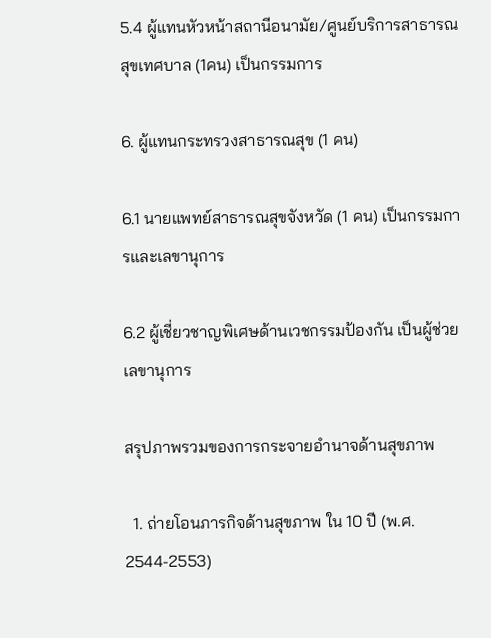5.4 ผู้แทนหัวหน้าสถานีอนามัย/ศูนย์บริการสาธารณสุขเทศบาล (1คน) เป็นกรรมการ

6. ผู้แทนกระทรวงสาธารณสุข (1 คน)

6.1 นายแพทย์สาธารณสุขจังหวัด (1 คน) เป็นกรรมการและเลขานุการ

6.2 ผู้เชี่ยวชาญพิเศษด้านเวชกรรมป้องกัน เป็นผู้ช่วยเลขานุการ

สรุปภาพรวมของการกระจายอำนาจด้านสุขภาพ

  1. ถ่ายโอนภารกิจด้านสุขภาพ ใน 10 ปี (พ.ศ. 2544-2553)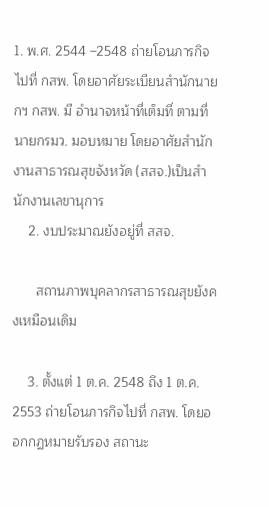1. พ.ศ. 2544 –2548 ถ่ายโอนภารกิจไปที่ กสพ. โดยอาศัยระเบียนสำนักนายกฯ กสพ. มี อำนาจหน้าที่เต็มที่ ตามที่นายกรมว. มอบหมาย โดยอาศัยสำนักงานสาธารณสุขจังหวัด (สสจ.)เป็นสำนักงานเลขานุการ
    2. งบประมาณยังอยู่ที่ สสจ.

      สถานภาพบุคลากรสาธารณสุขยังคงเหมือนเดิม

    3. ตั้งแต่ 1 ต.ค. 2548 ถึง 1 ต.ค. 2553 ถ่ายโอนภารกิจไปที่ กสพ. โดยออกกฏหมายรับรอง สถานะ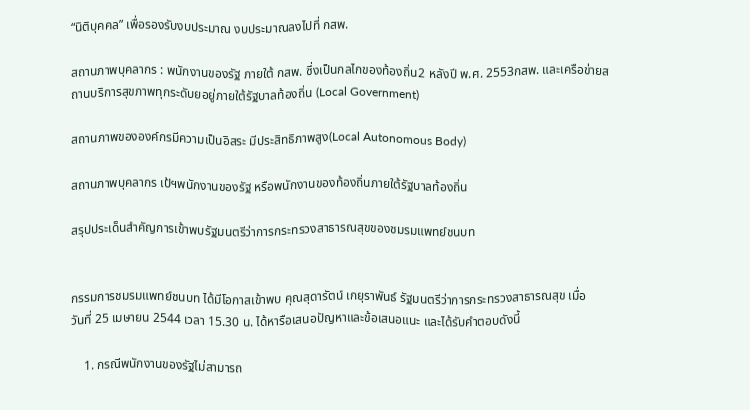“นิติบุคคล” เพื่อรองรับงบประมาณ งบประมาณลงไปที่ กสพ.

สถานภาพบุคลากร : พนักงานของรัฐ ภายใต้ กสพ. ซึ่งเป็นกลไกของท้องถิ่น2 หลังปี พ.ศ. 2553กสพ. และเครือข่ายสถานบริการสุขภาพทุกระดับยอยู่ภายใต้รัฐบาลท้องถิ่น (Local Government)

สถานภาพขององค์กรมีความเป็นอิสระ มีประสิทธิภาพสูง(Local Autonomous Body)

สถานภาพบุคลากร เป้ฯพนักงานของรัฐ หรือพนักงานของท้องถิ่นภายใต้รัฐบาลท้องถิ่น

สรุปประเด็นสำคัญการเข้าพบรัฐมนตรีว่าการกระทรวงสาธารณสุขของชมรมแพทย์ชนบท


กรรมการชมรมแพทย์ชนบท ได้มีโอกาสเข้าพบ คุณสุดารัตน์ เกยุราพันธ์ รัฐมนตรีว่าการกระทรวงสาธารณสุข เมื่อ
วันที่ 25 เมษายน 2544 เวลา 15.30 น. ได้หารือเสนอปัญหาและข้อเสนอแนะ และได้รับคำตอบดังนี้

    1. กรณีพนักงานของรัฐไม่สามารถ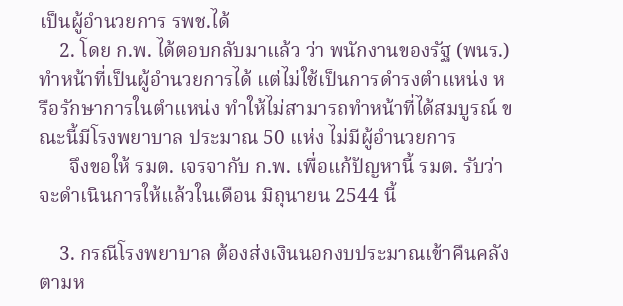เป็นผู้อำนวยการ รพช.ได้
    2. โดย ก.พ. ได้ตอบกลับมาแล้ว ว่า พนักงานของรัฐ (พนร.) ทำหน้าที่เป็นผู้อำนวยการได้ แต่ไม่ใช้เป็นการดำรงตำแหน่ง หรือรักษาการในตำแหน่ง ทำให้ไม่สามารถทำหน้าที่ได้สมบูรณ์ ขณะนี้มีโรงพยาบาล ประมาณ 50 แห่ง ไม่มีผู้อำนวยการ
      จึงขอให้ รมต. เจรจากับ ก.พ. เพื่อแก้ปัญหานี้ รมต. รับว่าจะดำเนินการให้แล้วในเดือน มิถุนายน 2544 นี้

    3. กรณีโรงพยาบาล ต้องส่งเงินนอกงบประมาณเข้าคืนคลัง ตามห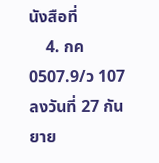นังสือที่
    4. กค 0507.9/ว 107 ลงวันที่ 27 กันยาย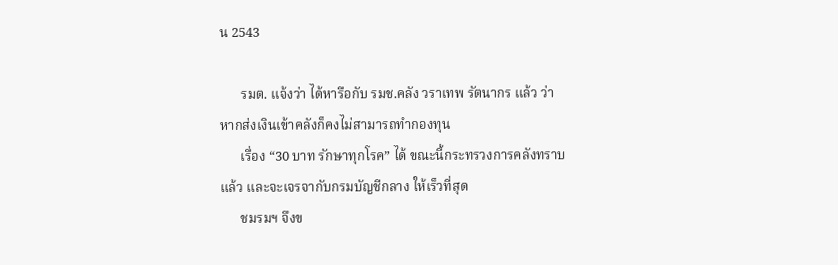น 2543

      รมต. แจ้งว่า ได้หารือกับ รมช.คลัง วราเทพ รัตนากร แล้ว ว่าหากส่งเงินเข้าคลังก็คงไม่สามารถทำกองทุน
      เรื่อง “30 บาท รักษาทุกโรค” ได้ ขณะนี้กระทรวงการคลังทราบแล้ว และจะเจรจากับกรมบัญชีกลาง ให้เร็วที่สุด
      ชมรมฯ จึงข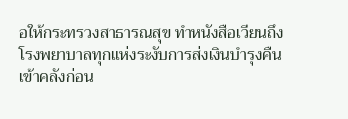อให้กระทรวงสาธารณสุข ทำหนังสือเวียนถึงโรงพยาบาลทุกแห่งระงับการส่งเงินบำรุงคืนเข้าคลังก่อน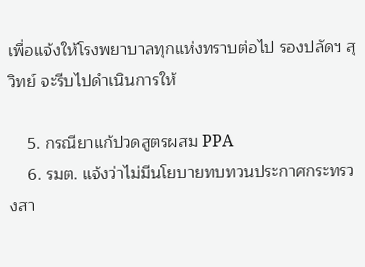เพื่อแจ้งให้โรงพยาบาลทุกแห่งทราบต่อไป รองปลัดฯ สุวิทย์ จะรีบไปดำเนินการให้

    5. กรณียาแก้ปวดสูตรผสม PPA
    6. รมต. แจ้งว่าไม่มีนโยบายทบทวนประกาศกระทรวงสา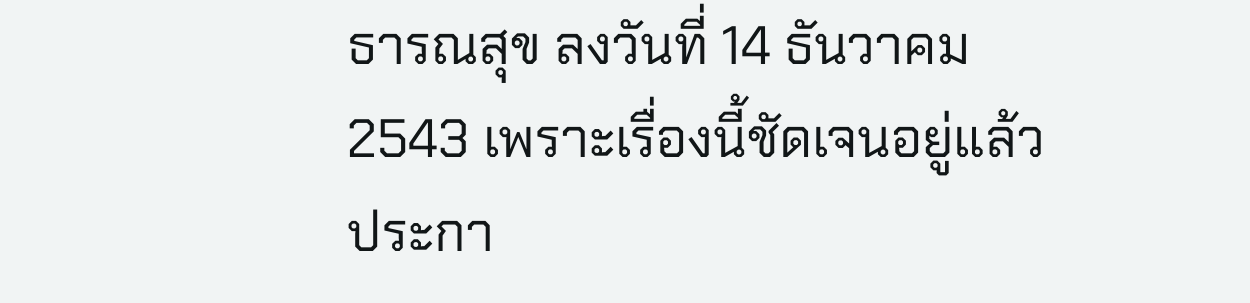ธารณสุข ลงวันที่ 14 ธันวาคม 2543 เพราะเรื่องนี้ชัดเจนอยู่แล้ว ประกา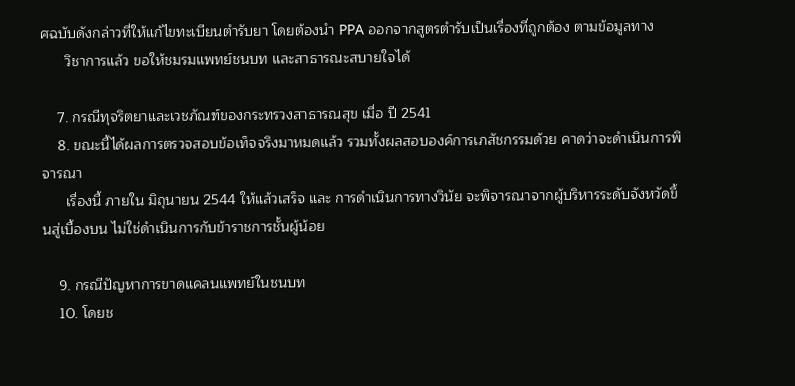ศฉบับดังกล่าวที่ให้แก้ไขทะเบียนตำรับยา โดยต้องนำ PPA ออกจากสูตรตำรับเป็นเรื่องที่ถูกต้อง ตามข้อมูลทาง
      วิชาการแล้ว ขอให้ชมรมแพทย์ชนบท และสาธารณะสบายใจได้

    7. กรณีทุจริตยาและเวชภัณฑ์ของกระทรวงสาธารณสุข เมื่อ ปี 2541
    8. ขณะนี้ได้ผลการตรวจสอบข้อเท็จจริงมาหมดแล้ว รวมทั้งผลสอบองค์การเภสัชกรรมด้วย คาดว่าจะดำเนินการพิจารณา
      เรื่องนี้ ภายใน มิถุนายน 2544 ให้แล้วเสร็จ และ การดำเนินการทางวินัย จะพิจารณาจากผู้บริหารระดับจังหวัดขึ้นสู่เบื้องบน ไม่ใช่ดำเนินการกับข้าราชการชั้นผู้น้อย

    9. กรณีปัญหาการขาดแคลนแพทย์ในชนบท
    10. โดยช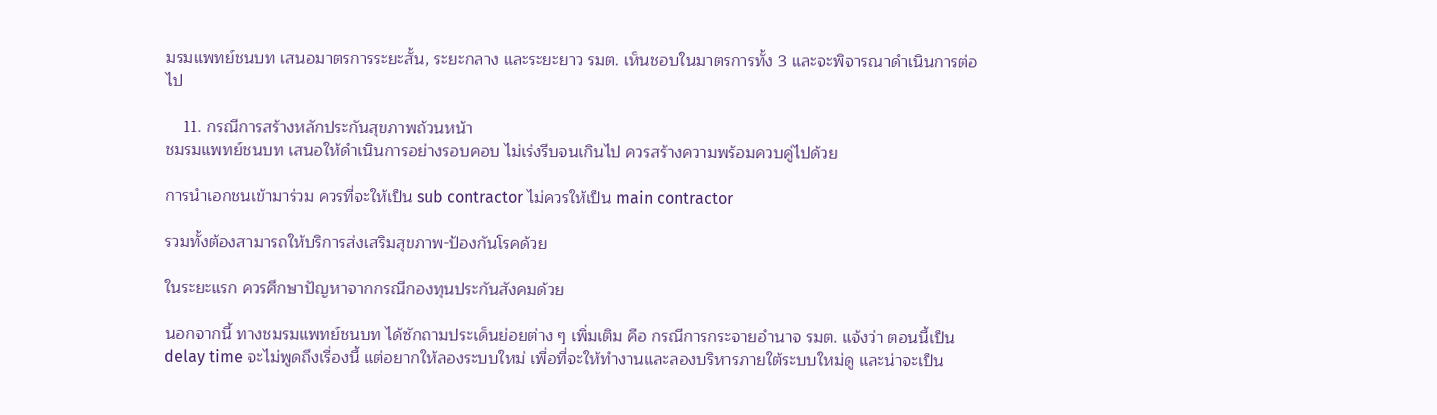มรมแพทย์ชนบท เสนอมาตรการระยะสั้น, ระยะกลาง และระยะยาว รมต. เห็นชอบในมาตรการทั้ง 3 และจะพิจารณาดำเนินการต่อไป

    11. กรณีการสร้างหลักประกันสุขภาพถ้วนหน้า
ชมรมแพทย์ชนบท เสนอให้ดำเนินการอย่างรอบคอบ ไม่เร่งรีบจนเกินไป ควรสร้างความพร้อมควบคู่ไปด้วย

การนำเอกชนเข้ามาร่วม ควรที่จะให้เป็น sub contractor ไม่ควรให้เป็น main contractor

รวมทั้งต้องสามารถให้บริการส่งเสริมสุขภาพ-ป้องกันโรคด้วย

ในระยะแรก ควรศึกษาปัญหาจากกรณีกองทุนประกันสังคมด้วย

นอกจากนี้ ทางชมรมแพทย์ชนบท ได้ซักถามประเด็นย่อยต่าง ๆ เพิ่มเติม คือ กรณีการกระจายอำนาจ รมต. แจ้งว่า ตอนนี้เป็น delay time จะไม่พูดถึงเรื่องนี้ แต่อยากให้ลองระบบใหม่ เพื่อที่จะให้ทำงานและลองบริหารภายใต้ระบบใหม่ดู และน่าจะเป็น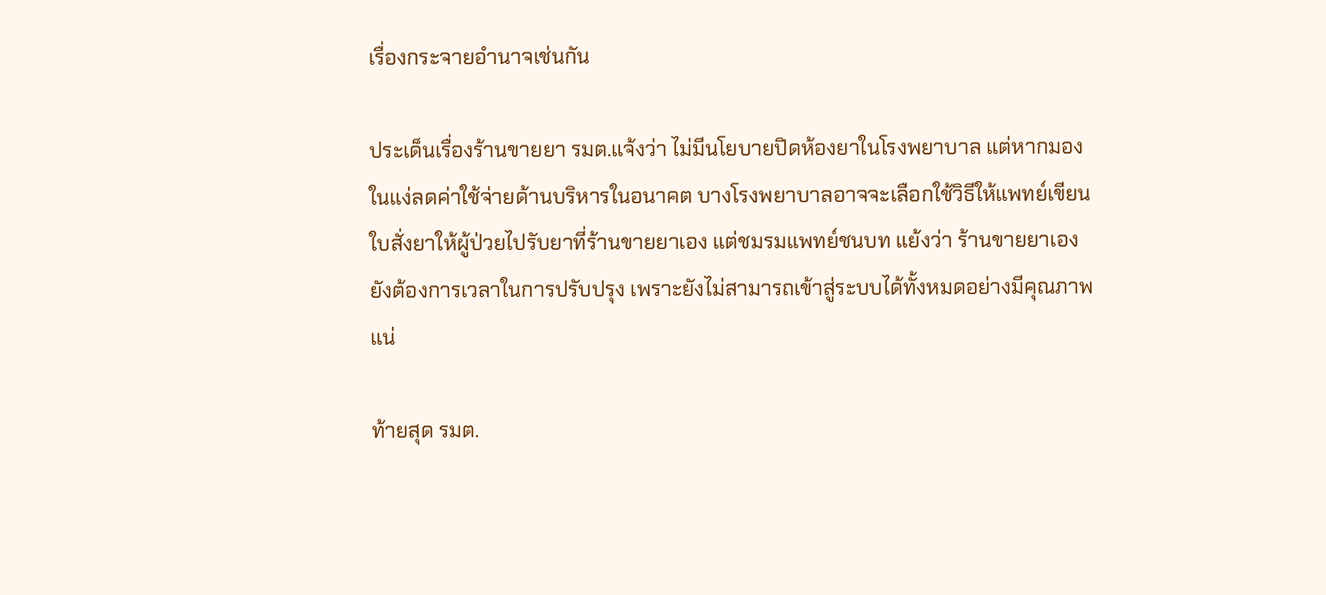เรื่องกระจายอำนาจเช่นกัน

ประเด็นเรื่องร้านขายยา รมต.แจ้งว่า ไม่มีนโยบายปิดห้องยาในโรงพยาบาล แต่หากมองในแง่ลดค่าใช้จ่ายด้านบริหารในอนาคต บางโรงพยาบาลอาจจะเลือกใช้วิธีให้แพทย์เขียนใบสั่งยาให้ผู้ป่วยไปรับยาที่ร้านขายยาเอง แต่ชมรมแพทย์ชนบท แย้งว่า ร้านขายยาเองยังต้องการเวลาในการปรับปรุง เพราะยังไม่สามารถเข้าสู่ระบบได้ทั้งหมดอย่างมีคุณภาพแน่

ท้ายสุด รมต.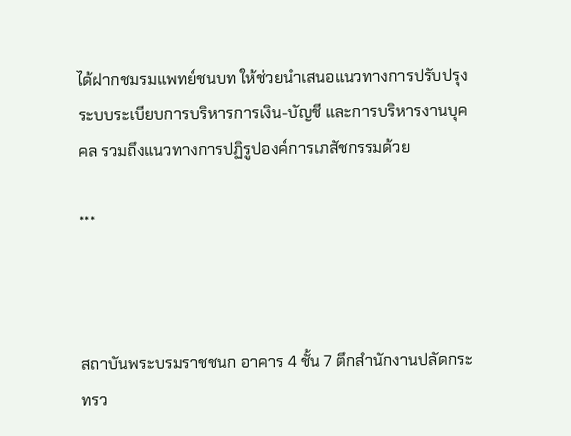ได้ฝากชมรมแพทย์ชนบท ให้ช่วยนำเสนอแนวทางการปรับปรุงระบบระเบียบการบริหารการเงิน-บัญชี และการบริหารงานบุคคล รวมถึงแนวทางการปฏิรูปองค์การเภสัชกรรมด้วย

***



สถาบันพระบรมราชชนก อาคาร 4 ชั้น 7 ตึกสำนักงานปลัดกระทรว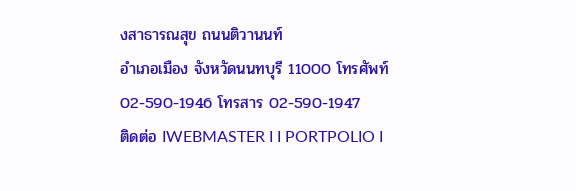งสาธารณสุข ถนนติวานนท์
อำเภอเมือง จังหวัดนนทบุรี 11000 โทรศัพท์ 02-590-1946 โทรสาร 02-590-1947
ติดต่อ IWEBMASTER I I PORTPOLIO I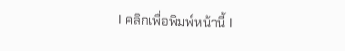I คลิกเพื่อพิมพ์หน้านี้ I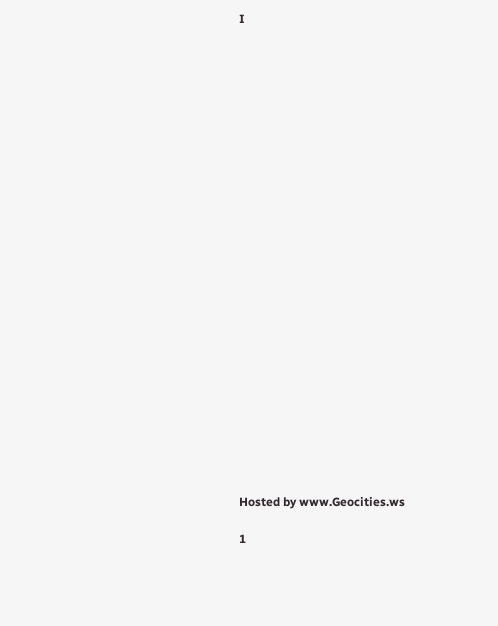I

























Hosted by www.Geocities.ws

1